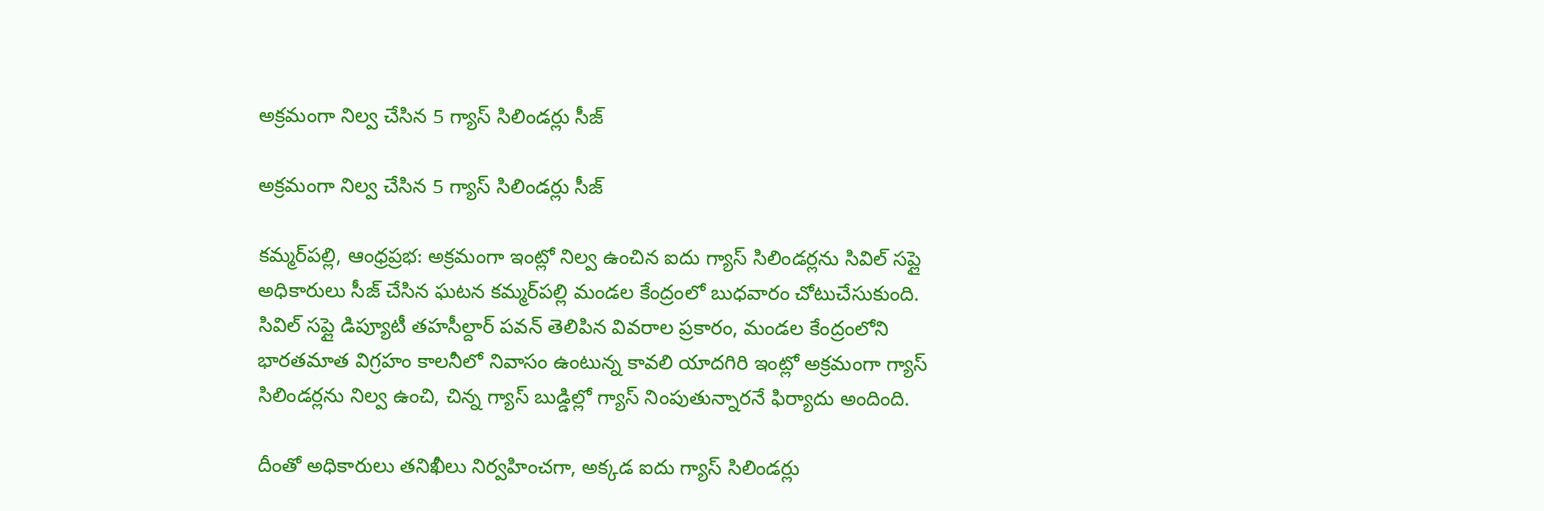అక్రమంగా నిల్వ చేసిన 5 గ్యాస్ సిలిండర్లు సీజ్

అక్రమంగా నిల్వ చేసిన 5 గ్యాస్ సిలిండర్లు సీజ్

కమ్మర్‌పల్లి, ఆంధ్రప్రభ: అక్రమంగా ఇంట్లో నిల్వ ఉంచిన ఐదు గ్యాస్ సిలిండర్లను సివిల్ సప్లై అధికారులు సీజ్ చేసిన ఘటన కమ్మర్‌పల్లి మండల కేంద్రంలో బుధవారం చోటుచేసుకుంది. సివిల్ సప్లై డిప్యూటీ తహసీల్దార్ పవన్ తెలిపిన వివరాల ప్రకారం, మండల కేంద్రంలోని భారతమాత విగ్రహం కాలనీలో నివాసం ఉంటున్న కావలి యాదగిరి ఇంట్లో అక్రమంగా గ్యాస్ సిలిండర్లను నిల్వ ఉంచి, చిన్న గ్యాస్ బుడ్డిల్లో గ్యాస్ నింపుతున్నారనే ఫిర్యాదు అందింది.

దీంతో అధికారులు తనిఖీలు నిర్వహించగా, అక్కడ ఐదు గ్యాస్ సిలిండర్లు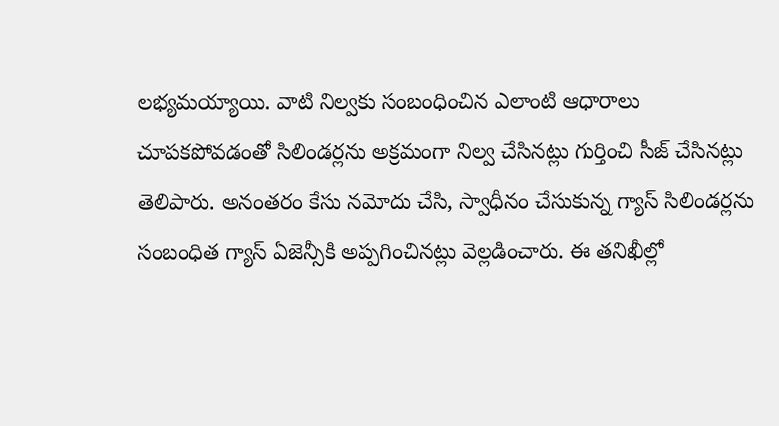లభ్యమయ్యాయి. వాటి నిల్వకు సంబంధించిన ఎలాంటి ఆధారాలు చూపకపోవడంతో సిలిండర్లను అక్రమంగా నిల్వ చేసినట్లు గుర్తించి సీజ్ చేసినట్లు తెలిపారు. అనంతరం కేసు నమోదు చేసి, స్వాధీనం చేసుకున్న గ్యాస్ సిలిండర్లను సంబంధిత గ్యాస్ ఏజెన్సీకి అప్పగించినట్లు వెల్లడించారు. ఈ తనిఖీల్లో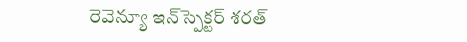రెవెన్యూ ఇన్‌స్పెక్టర్ శరత్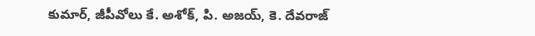కుమార్, జీపీవోలు కే. అశోక్, పి. అజయ్, కె. దేవరాజ్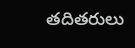తదితరులు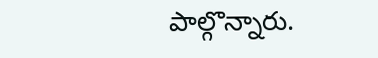పాల్గొన్నారు.